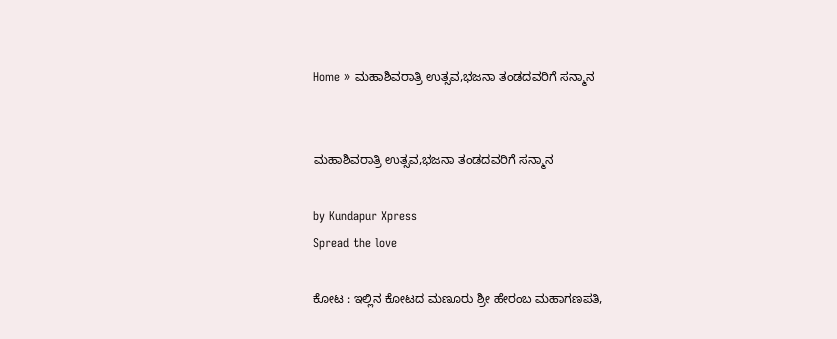Home » ಮಹಾಶಿವರಾತ್ರಿ ಉತ್ಸವ,ಭಜನಾ ತಂಡದವರಿಗೆ ಸನ್ಮಾನ


ಮಹಾಶಿವರಾತ್ರಿ ಉತ್ಸವ,ಭಜನಾ ತಂಡದವರಿಗೆ ಸನ್ಮಾನ

by Kundapur Xpress
Spread the love

ಕೋಟ : ಇಲ್ಲಿನ ಕೋಟದ ಮಣೂರು ಶ್ರೀ ಹೇರಂಬ ಮಹಾಗಣಪತಿ,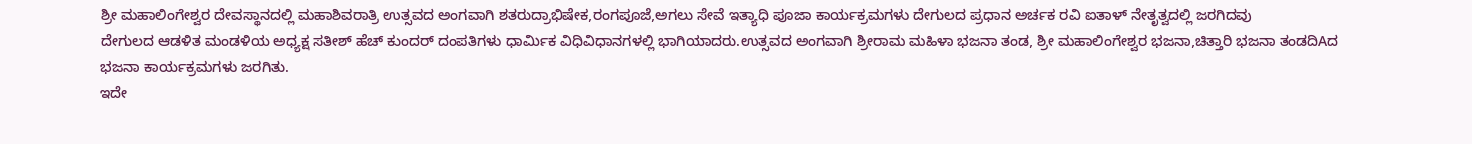ಶ್ರೀ ಮಹಾಲಿಂಗೇಶ್ವರ ದೇವಸ್ಥಾನದಲ್ಲಿ ಮಹಾಶಿವರಾತ್ರಿ ಉತ್ಸವದ ಅಂಗವಾಗಿ ಶತರುದ್ರಾಭಿಷೇಕ,ರಂಗಪೂಜೆ,ಅಗಲು ಸೇವೆ ಇತ್ಯಾಧಿ ಪೂಜಾ ಕಾರ್ಯಕ್ರಮಗಳು ದೇಗುಲದ ಪ್ರಧಾನ ಅರ್ಚಕ ರವಿ ಐತಾಳ್ ನೇತೃತ್ವದಲ್ಲಿ ಜರಗಿದವು
ದೇಗುಲದ ಆಡಳಿತ ಮಂಡಳಿಯ ಅಧ್ಯಕ್ಷ ಸತೀಶ್ ಹೆಚ್ ಕುಂದರ್ ದಂಪತಿಗಳು ಧಾರ್ಮಿಕ ವಿಧಿವಿಧಾನಗಳಲ್ಲಿ ಭಾಗಿಯಾದರು.ಉತ್ಸವದ ಅಂಗವಾಗಿ ಶ್ರೀರಾಮ ಮಹಿಳಾ ಭಜನಾ ತಂಡ, ಶ್ರೀ ಮಹಾಲಿಂಗೇಶ್ವರ ಭಜನಾ,ಚಿತ್ತಾರಿ ಭಜನಾ ತಂಡದಿAದ ಭಜನಾ ಕಾರ್ಯಕ್ರಮಗಳು ಜರಗಿತು.
ಇದೇ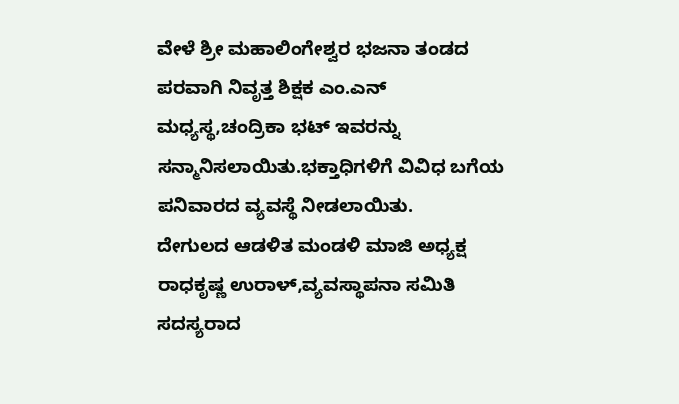ವೇಳೆ ಶ್ರೀ ಮಹಾಲಿಂಗೇಶ್ವರ ಭಜನಾ ತಂಡದ ಪರವಾಗಿ ನಿವೃತ್ತ ಶಿಕ್ಷಕ ಎಂ.ಎನ್ ಮಧ್ಯಸ್ಥ,ಚಂದ್ರಿಕಾ ಭಟ್ ಇವರನ್ನು ಸನ್ಮಾನಿಸಲಾಯಿತು.ಭಕ್ತಾಧಿಗಳಿಗೆ ವಿವಿಧ ಬಗೆಯ ಪನಿವಾರದ ವ್ಯವಸ್ಥೆ ನೀಡಲಾಯಿತು.
ದೇಗುಲದ ಆಡಳಿತ ಮಂಡಳಿ ಮಾಜಿ ಅಧ್ಯಕ್ಷ ರಾಧಕೃಷ್ಣ ಉರಾಳ್,ವ್ಯವಸ್ಥಾಪನಾ ಸಮಿತಿ ಸದಸ್ಯರಾದ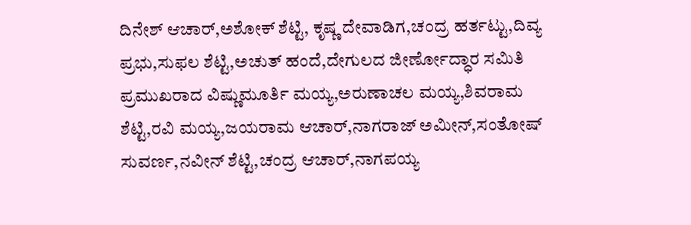ದಿನೇಶ್ ಆಚಾರ್,ಅಶೋಕ್ ಶೆಟ್ಟಿ, ಕೃಷ್ಣ ದೇವಾಡಿಗ,ಚಂದ್ರ ಹರ್ತಟ್ಟು,ದಿವ್ಯ ಪ್ರಭು,ಸುಫಲ ಶೆಟ್ಟಿ,ಅಚುತ್ ಹಂದೆ,ದೇಗುಲದ ಜೀರ್ಣೋದ್ಧಾರ ಸಮಿತಿ ಪ್ರಮುಖರಾದ ವಿಷ್ಣುಮೂರ್ತಿ ಮಯ್ಯ,ಅರುಣಾಚಲ ಮಯ್ಯ,ಶಿವರಾಮ ಶೆಟ್ಟಿ,ರವಿ ಮಯ್ಯ,ಜಯರಾಮ ಆಚಾರ್,ನಾಗರಾಜ್ ಅಮೀನ್,ಸಂತೋಷ್ ಸುವರ್ಣ,ನವೀನ್ ಶೆಟ್ಟಿ,ಚಂದ್ರ ಆಚಾರ್,ನಾಗಪಯ್ಯ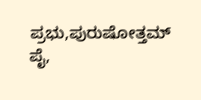ಪ್ರಭು,ಪುರುಷೋತ್ತಮ್ ಪೈ,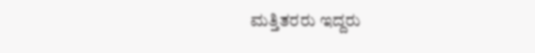ಮತ್ತಿತರರು ಇದ್ದರು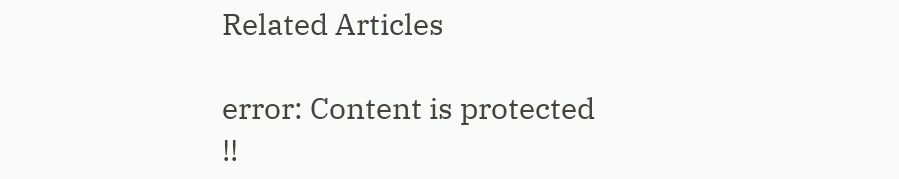Related Articles

error: Content is protected !!